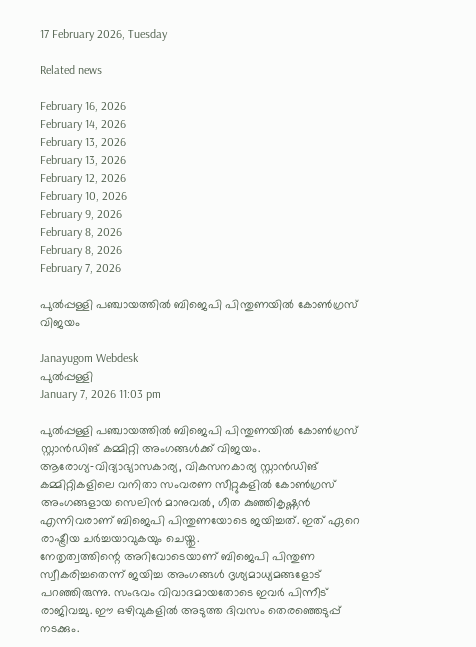17 February 2026, Tuesday

Related news

February 16, 2026
February 14, 2026
February 13, 2026
February 13, 2026
February 12, 2026
February 10, 2026
February 9, 2026
February 8, 2026
February 8, 2026
February 7, 2026

പുല്‍പ്പള്ളി പഞ്ചായത്തില്‍ ബിജെപി പിന്തുണയിൽ കോണ്‍ഗ്രസ് വിജയം

Janayugom Webdesk
പുല്‍പ്പള്ളി
January 7, 2026 11:03 pm

പുല്‍പ്പള്ളി പഞ്ചായത്തില്‍ ബിജെപി പിന്തുണയിൽ കോണ്‍ഗ്രസ് സ്റ്റാന്‍ഡിങ് കമ്മിറ്റി അംഗങ്ങൾക്ക് വിജയം. ആരോഗ്യ‑വിദ്യാഭ്യാസകാര്യ, വികസനകാര്യ സ്റ്റാന്‍ഡിങ് കമ്മിറ്റികളിലെ വനിതാ സംവരണ സീറ്റുകളില്‍ കോണ്‍ഗ്രസ് അംഗങ്ങളായ സെലിൻ മാനുവൽ, ഗീത കുഞ്ഞികൃഷ്ണൻ എന്നിവരാണ് ബിജെപി പിന്തുണയോടെ ജയിച്ചത്. ഇത് ഏറെ രാഷ്ട്രീയ ചർച്ചയാവുകയും ചെയ്തു.
നേതൃത്വത്തിന്റെ അറിവോടെയാണ് ബിജെപി പിന്തുണ സ്വീകരിച്ചതെന്ന് ജയിച്ച അംഗങ്ങള്‍ ദൃശ്യമാധ്യമങ്ങളോട് പറഞ്ഞിരുന്നു. സംഭവം വിവാദമായതോടെ ഇവര്‍ പിന്നീട് രാജിവച്ചു. ഈ ഒഴിവുകളില്‍ അടുത്ത ദിവസം തെരഞ്ഞെടുപ്പ് നടക്കും.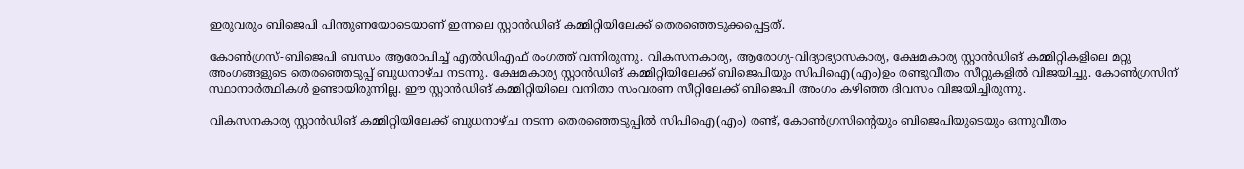ഇരുവരും ബിജെപി പിന്തുണയോടെയാണ് ഇന്നലെ സ്റ്റാന്‍ഡിങ് കമ്മിറ്റിയിലേക്ക് തെരഞ്ഞെടുക്കപ്പെട്ടത്.

കോണ്‍ഗ്രസ്-ബിജെപി ബന്ധം ആരോപിച്ച് എല്‍ഡിഎഫ് രംഗത്ത് വന്നിരുന്നു. വികസനകാര്യ, ആരോഗ്യ‑വിദ്യാഭ്യാസകാര്യ, ക്ഷേമകാര്യ സ്റ്റാന്‍ഡിങ് കമ്മിറ്റികളിലെ മറ്റു അംഗങ്ങളുടെ തെരഞ്ഞെടുപ്പ് ബുധനാഴ്ച നടന്നു. ക്ഷേമകാര്യ സ്റ്റാന്‍ഡിങ് കമ്മിറ്റിയിലേക്ക് ബിജെപിയും സിപിഐ(എം)ഉം രണ്ടുവീതം സീറ്റുകളില്‍ വിജയിച്ചു. കോണ്‍ഗ്രസിന് സ്ഥാനാര്‍ത്ഥികള്‍ ഉണ്ടായിരുന്നില്ല. ഈ സ്റ്റാന്‍ഡിങ് കമ്മിറ്റിയിലെ വനിതാ സംവരണ സീറ്റിലേക്ക് ബിജെപി അംഗം കഴിഞ്ഞ ദിവസം വിജയിച്ചിരുന്നു.

വികസനകാര്യ സ്റ്റാന്‍ഡിങ് കമ്മിറ്റിയിലേക്ക് ബുധനാഴ്ച നടന്ന തെരഞ്ഞെടുപ്പില്‍ സിപിഐ(എം) രണ്ട്, കോണ്‍ഗ്രസിന്റെയും ബിജെപിയുടെയും ഒന്നുവീതം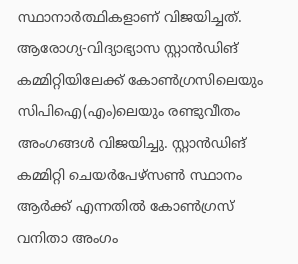സ്ഥാനാര്‍ത്ഥികളാണ് വിജയിച്ചത്. ആരോഗ്യ‑വിദ്യാഭ്യാസ സ്റ്റാന്‍ഡിങ് കമ്മിറ്റിയിലേക്ക് കോണ്‍ഗ്രസിലെയും സിപിഐ(എം)ലെയും രണ്ടുവീതം അംഗങ്ങള്‍ വിജയിച്ചു. സ്റ്റാന്‍ഡിങ് കമ്മിറ്റി ചെയര്‍പേഴ്‌സണ്‍ സ്ഥാനം ആര്‍ക്ക് എന്നതില്‍ കോണ്‍ഗ്രസ് വനിതാ അംഗം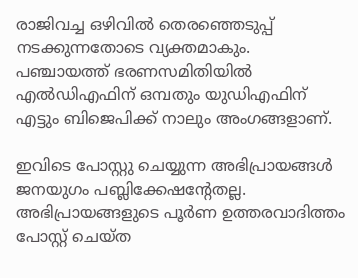രാജിവച്ച ഒഴിവില്‍ തെരഞ്ഞെടുപ്പ് നടക്കുന്നതോടെ വ്യക്തമാകും. പഞ്ചായത്ത് ഭരണസമിതിയില്‍ എല്‍ഡിഎഫിന് ഒമ്പതും യുഡിഎഫിന് എട്ടും ബിജെപിക്ക് നാലും അംഗങ്ങളാണ്.

ഇവിടെ പോസ്റ്റു ചെയ്യുന്ന അഭിപ്രായങ്ങള്‍ ജനയുഗം പബ്ലിക്കേഷന്റേതല്ല. അഭിപ്രായങ്ങളുടെ പൂര്‍ണ ഉത്തരവാദിത്തം പോസ്റ്റ് ചെയ്ത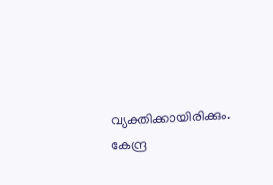വ്യക്തിക്കായിരിക്കും. കേന്ദ്ര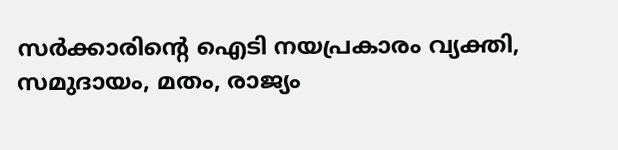സര്‍ക്കാരിന്റെ ഐടി നയപ്രകാരം വ്യക്തി, സമുദായം, മതം, രാജ്യം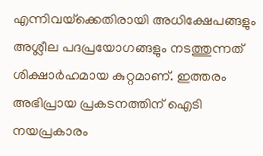എന്നിവയ്‌ക്കെതിരായി അധിക്ഷേപങ്ങളും അശ്ലീല പദപ്രയോഗങ്ങളും നടത്തുന്നത് ശിക്ഷാര്‍ഹമായ കുറ്റമാണ്. ഇത്തരം അഭിപ്രായ പ്രകടനത്തിന് ഐടി നയപ്രകാരം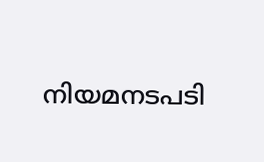നിയമനടപടി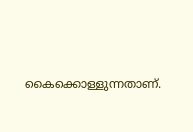കൈക്കൊള്ളുന്നതാണ്.